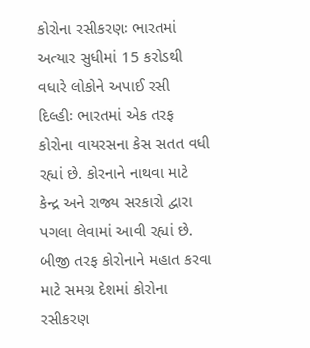કોરોના રસીકરણઃ ભારતમાં અત્યાર સુધીમાં 15 કરોડથી વધારે લોકોને અપાઈ રસી
દિલ્હીઃ ભારતમાં એક તરફ કોરોના વાયરસના કેસ સતત વધી રહ્યાં છે. કોરનાને નાથવા માટે કેન્દ્ર અને રાજ્ય સરકારો દ્વારા પગલા લેવામાં આવી રહ્યાં છે. બીજી તરફ કોરોનાને મહાત કરવા માટે સમગ્ર દેશમાં કોરોના રસીકરણ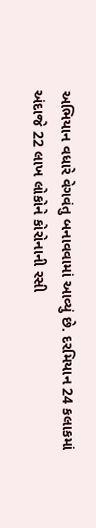અભિયાન વધારે વેગવંતુ બનાવવામાં આવ્યું છે. દરમિયાન 24 કલાકમાં અંદાજે 22 લાખ લોકોને કોરોનાની રસી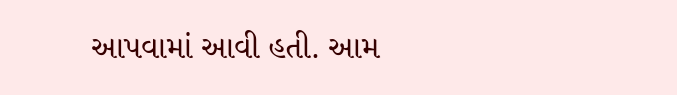આપવામાં આવી હતી. આમ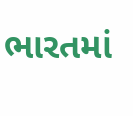ભારતમાં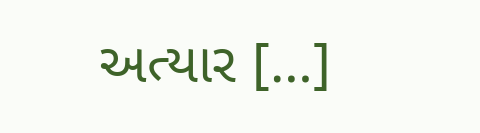અત્યાર […]